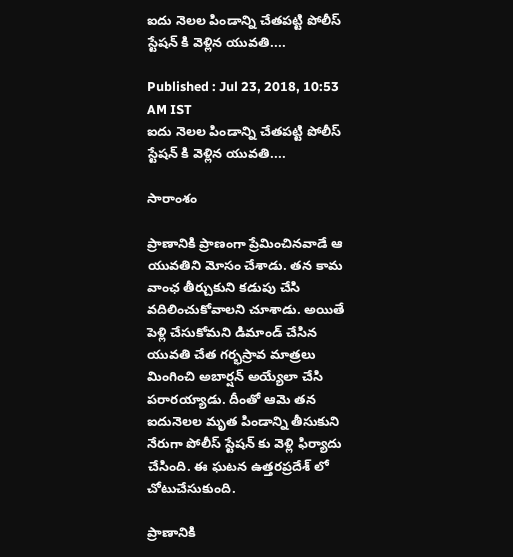ఐదు నెలల పిండాన్ని చేతపట్టి పోలీస్ స్టేషన్ కి వెళ్లిన యువతి....

Published : Jul 23, 2018, 10:53 AM IST
ఐదు నెలల పిండాన్ని చేతపట్టి పోలీస్ స్టేషన్ కి వెళ్లిన యువతి....

సారాంశం

ప్రాణానికి ప్రాణంగా ప్రేమించినవాడే ఆ యువతిని మోసం చేశాడు. తన కామ వాంఛ తీర్చుకుని కడుపు చేసి వదిలించుకోవాలని చూశాడు. అయితే పెళ్లి చేసుకోమని డిమాండ్ చేసిన యువతి చేత గర్భస్రావ మాత్రలు మింగించి అబార్షన్ అయ్యేలా చేసి పరారయ్యాడు. దీంతో ఆమె తన ఐదునెలల మృత పిండాన్ని తీసుకుని నేరుగా పోలీస్ స్టేషన్ కు వెళ్లి ఫిర్యాదు చేసింది. ఈ ఘటన ఉత్తరప్రదేశ్ లో చోటుచేసుకుంది.

ప్రాణానికి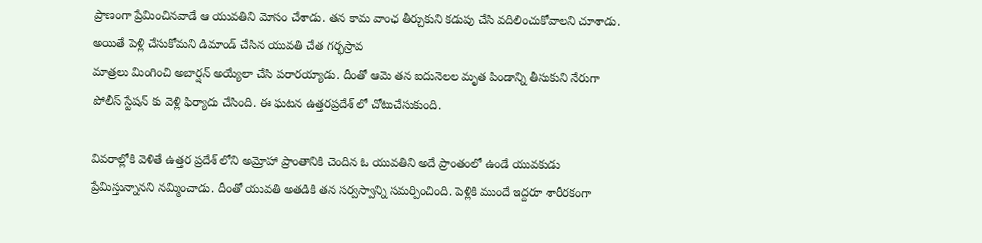ప్రాణంగా ప్రేమించినవాడే ఆ యువతిని మోసం చేశాడు. తన కామ వాంఛ తీర్చుకుని కడుపు చేసి వదిలించుకోవాలని చూశాడు. అయితే పెళ్లి చేసుకోమని డిమాండ్ చేసిన యువతి చేత గర్భస్రావ
మాత్రలు మింగించి అబార్షన్ అయ్యేలా చేసి పరారయ్యాడు. దీంతో ఆమె తన ఐదునెలల మృత పిండాన్ని తీసుకుని నేరుగా పోలీస్ స్టేషన్ కు వెళ్లి ఫిర్యాదు చేసింది. ఈ ఘటన ఉత్తరప్రదేశ్ లో చోటుచేసుకుంది.

వివరాల్లోకి వెళితే ఉత్తర ప్రదేశ్ లోని అమ్రోహా ప్రాంతానికి చెందిన ఓ యువతిని అదే ప్రాంతంలో ఉండే యువకుడు ప్రేమిస్తున్నానని నమ్మించాడు. దీంతో యువతి అతడికి తన సర్వస్వాన్ని సమర్పించింది. పెళ్లికి ముందే ఇద్దరూ శారీరకంగా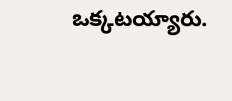ఒక్కటయ్యారు.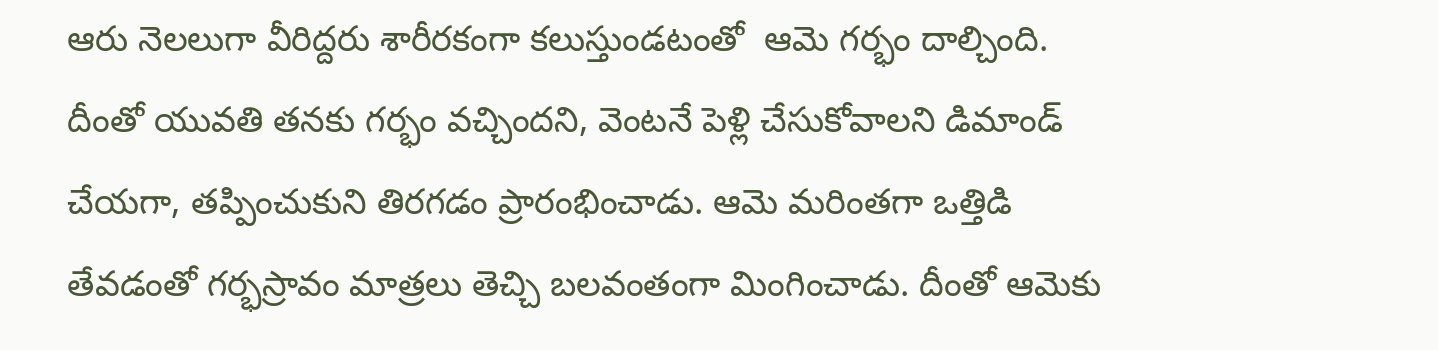ఆరు నెలలుగా వీరిద్దరు శారీరకంగా కలుస్తుండటంతో  ఆమె గర్భం దాల్చింది. దీంతో యువతి తనకు గర్భం వచ్చిందని, వెంటనే పెళ్లి చేసుకోవాలని డిమాండ్ చేయగా, తప్పించుకుని తిరగడం ప్రారంభించాడు. ఆమె మరింతగా ఒత్తిడి తేవడంతో గర్భస్రావం మాత్రలు తెచ్చి బలవంతంగా మింగించాడు. దీంతో ఆమెకు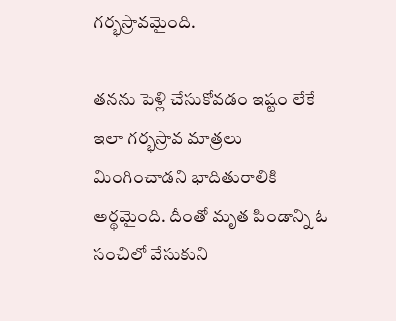గర్భస్రావమైంది.

తనను పెళ్లి చేసుకోవడం ఇష్టం లేకే ఇలా గర్భస్రావ మాత్రలు మింగించాడని భాదితురాలికి అర్థమైంది. దీంతో మృత పిండాన్ని ఓ సంచిలో వేసుకుని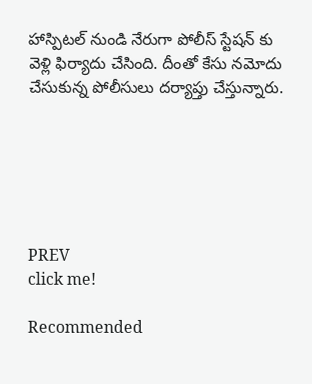హాస్పిటల్ నుండి నేరుగా పోలీస్ స్టేషన్ కు వెళ్లి ఫిర్యాదు చేసింది. దీంతో కేసు నమోదు చేసుకున్న పోలీసులు దర్యాప్తు చేస్తున్నారు.






PREV
click me!

Recommended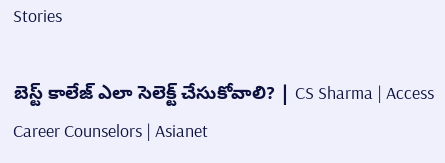Stories

బెస్ట్ కాలేజ్ ఎలా సెలెక్ట్ చేసుకోవాలి? | CS Sharma | Access Career Counselors | Asianet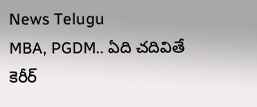News Telugu
MBA, PGDM.. ఏది చదివితే కెరీర్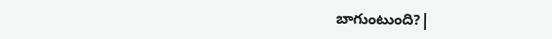బాగుంటుంది?|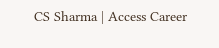CS Sharma | Access Career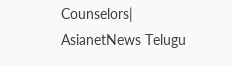Counselors| AsianetNews Telugu